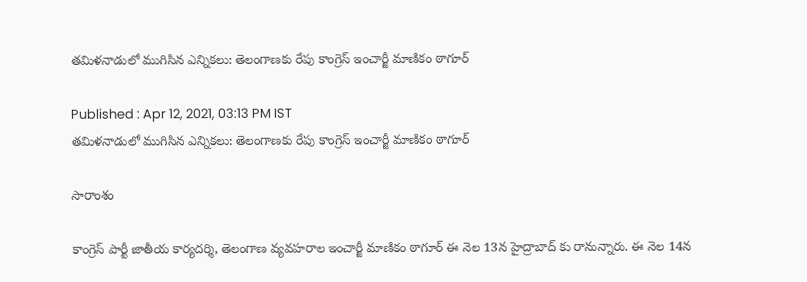తమిళనాడులో ముగిసిన ఎన్నికలు: తెలంగాణకు రేపు కాంగ్రెస్ ఇంచార్జీ మాణికం ఠాగూర్

Published : Apr 12, 2021, 03:13 PM IST
తమిళనాడులో ముగిసిన ఎన్నికలు: తెలంగాణకు రేపు కాంగ్రెస్ ఇంచార్జీ మాణికం ఠాగూర్

సారాంశం

కాంగ్రెస్ పార్టీ జాతీయ కార్యదర్శి, తెలంగాణ వ్యవహరాల ఇంచార్జీ మాణికం ఠాగూర్ ఈ నెల 13న హైద్రాబాద్ కు రానున్నారు. ఈ నెల 14న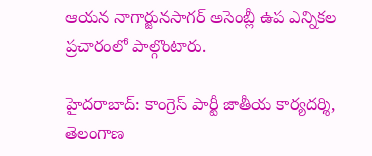ఆయన నాగార్జునసాగర్ అసెంబ్లీ ఉప ఎన్నికల ప్రచారంలో పాల్గొంటారు.

హైదరాబాద్: కాంగ్రెస్ పార్టీ జాతీయ కార్యదర్శి, తెలంగాణ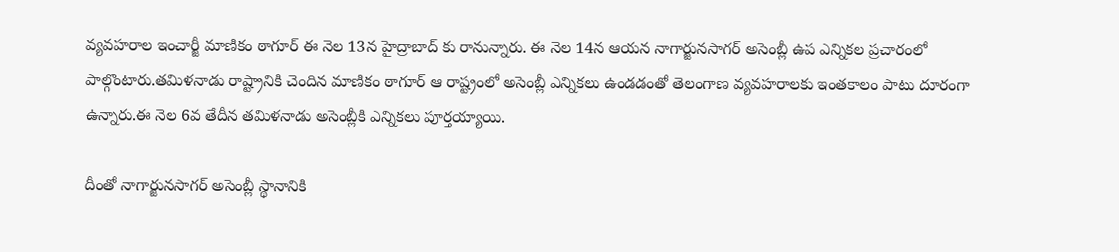వ్యవహరాల ఇంచార్జీ మాణికం ఠాగూర్ ఈ నెల 13న హైద్రాబాద్ కు రానున్నారు. ఈ నెల 14న ఆయన నాగార్జునసాగర్ అసెంబ్లీ ఉప ఎన్నికల ప్రచారంలో పాల్గొంటారు.తమిళనాడు రాష్ట్రానికి చెందిన మాణికం ఠాగూర్ ఆ రాష్ట్రంలో అసెంబ్లీ ఎన్నికలు ఉండడంతో తెలంగాణ వ్యవహరాలకు ఇంతకాలం పాటు దూరంగా ఉన్నారు.ఈ నెల 6వ తేదీన తమిళనాడు అసెంబ్లీకి ఎన్నికలు పూర్తయ్యాయి.

దీంతో నాగార్జునసాగర్ అసెంబ్లీ స్థానానికి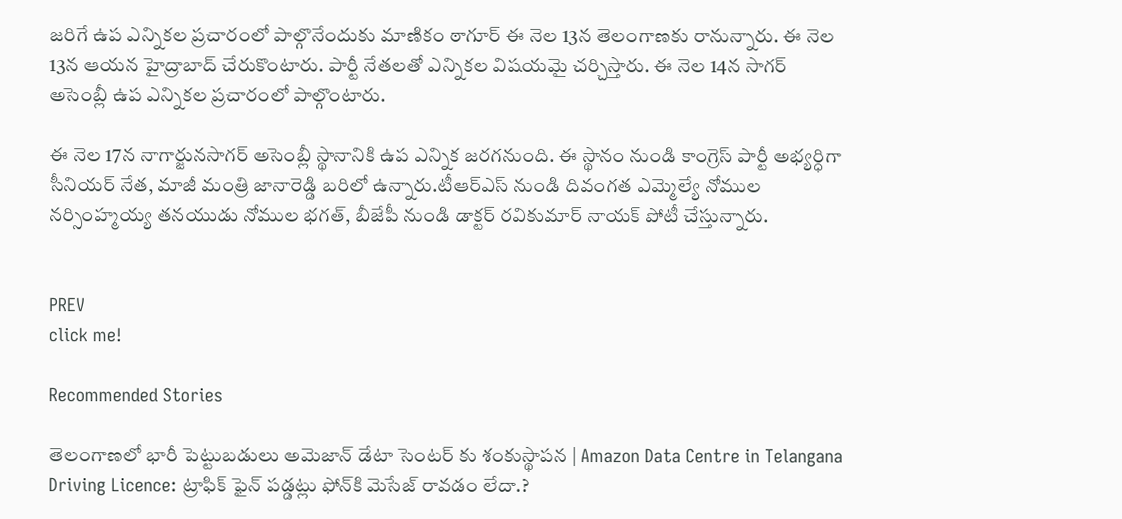జరిగే ఉప ఎన్నికల ప్రచారంలో పాల్గొనేందుకు మాణికం ఠాగూర్ ఈ నెల 13న తెలంగాణకు రానున్నారు. ఈ నెల 13న ఆయన హైద్రాబాద్ చేరుకొంటారు. పార్టీ నేతలతో ఎన్నికల విషయమై చర్చిస్తారు. ఈ నెల 14న సాగర్ అసెంబ్లీ ఉప ఎన్నికల ప్రచారంలో పాల్గొంటారు.

ఈ నెల 17న నాగార్జునసాగర్ అసెంబ్లీ స్థానానికి ఉప ఎన్నిక జరగనుంది. ఈ స్థానం నుండి కాంగ్రెస్ పార్టీ అభ్యర్ధిగా సీనియర్ నేత, మాజీ మంత్రి జానారెడ్డి బరిలో ఉన్నారు.టీఆర్ఎస్ నుండి దివంగత ఎమ్మెల్యే నోముల నర్సింహ్మయ్య తనయుడు నోముల భగత్, బీజేపీ నుండి డాక్టర్ రవికుమార్ నాయక్ పోటీ చేస్తున్నారు.


PREV
click me!

Recommended Stories

తెలంగాణలో భారీ పెట్టుబడులు అమెజాన్ డేటా సెంటర్ కు శంకుస్థాపన | Amazon Data Centre in Telangana
Driving Licence: ట్రాఫిక్ ఫైన్ ప‌డ్డ‌ట్లు ఫోన్‌కి మెసేజ్ రావ‌డం లేదా.?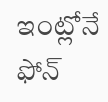ఇంట్లోనే ఫోన్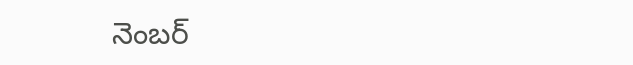నెంబ‌ర్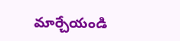మార్చేయండి